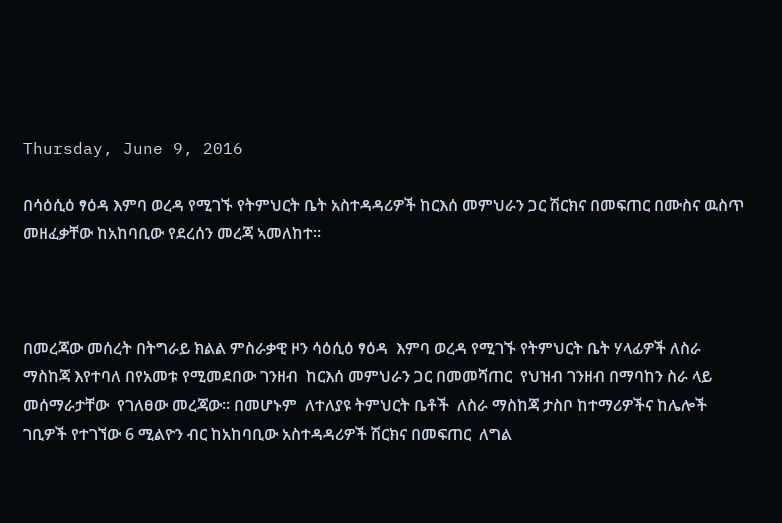Thursday, June 9, 2016

በሳዕሲዕ ፃዕዳ እምባ ወረዳ የሚገኙ የትምህርት ቤት አስተዳዳሪዎች ከርእሰ መምህራን ጋር ሽርክና በመፍጠር በሙስና ዉስጥ መዘፈቃቸው ከአከባቢው የደረሰን መረጃ ኣመለከተ።



በመረጃው መሰረት በትግራይ ክልል ምስራቃዊ ዞን ሳዕሲዕ ፃዕዳ  እምባ ወረዳ የሚገኙ የትምህርት ቤት ሃላፊዎች ለስራ ማስከጃ እየተባለ በየአመቱ የሚመደበው ገንዘብ  ከርእሰ መምህራን ጋር በመመሻጠር  የህዝብ ገንዘብ በማባከን ስራ ላይ መሰማራታቸው  የገለፀው መረጃው። በመሆኑም  ለተለያዩ ትምህርት ቤቶች  ለስራ ማስከጃ ታስቦ ከተማሪዎችና ከሌሎች ገቢዎች የተገኘው 6 ሚልዮን ብር ከአከባቢው አስተዳዳሪዎች ሽርክና በመፍጠር  ለግል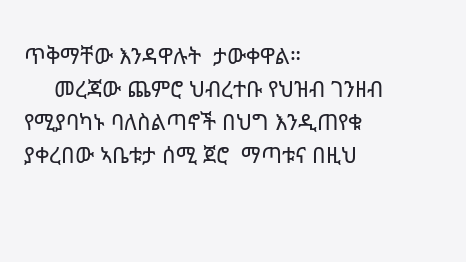ጥቅማቸው እንዳዋሉት  ታውቀዋል።
     መረጃው ጨምሮ ህብረተቡ የህዝብ ገንዘብ የሚያባካኑ ባለስልጣኖች በህግ እንዲጠየቁ ያቀረበው ኣቤቱታ ሰሚ ጀሮ  ማጣቱና በዚህ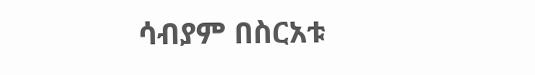ሳብያም በስርአቱ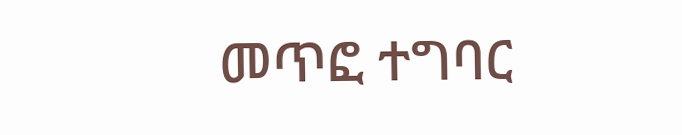መጥፎ ተግባር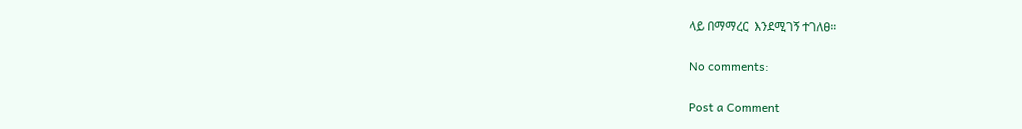ላይ በማማረር  እንደሚገኝ ተገለፀ።

No comments:

Post a Comment